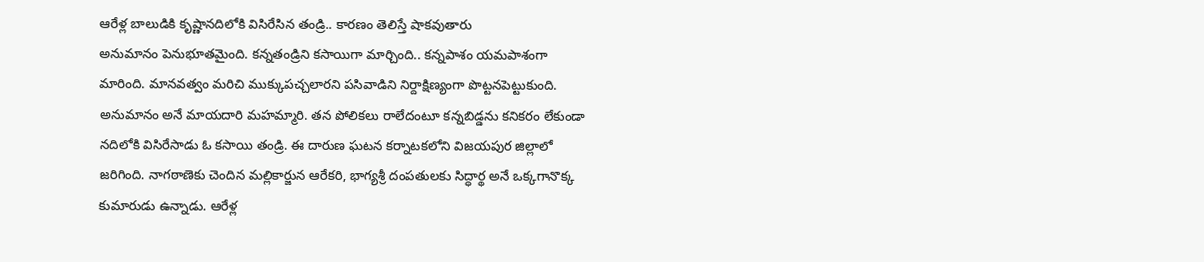ఆరేళ్ల బాలుడికి కృష్ణానదిలోకి విసిరేసిన తండ్రి.. కారణం తెలిస్తే షాకవుతారు
అనుమానం పెనుభూతమైంది. కన్నతండ్రిని కసాయిగా మార్చింది.. కన్నపాశం యమపాశంగా మారింది. మానవత్వం మరిచి ముక్కుపచ్చలారని పసివాడిని నిర్దాక్షిణ్యంగా పొట్టనపెట్టుకుంది. అనుమానం అనే మాయదారి మహమ్మారి. తన పోలికలు రాలేదంటూ కన్నబిడ్డను కనికరం లేకుండా నదిలోకి విసిరేసాడు ఓ కసాయి తండ్రి. ఈ దారుణ ఘటన కర్నాటకలోని విజయపుర జిల్లాలో జరిగింది. నాగఠాణెకు చెందిన మల్లికార్జున ఆరేకరి, భాగ్యశ్రీ దంపతులకు సిద్ధార్థ అనే ఒక్కగానొక్క కుమారుడు ఉన్నాడు. ఆరేళ్ల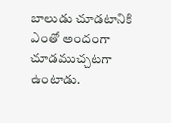బాలుడు చూడటానికి ఎంతో అందంగా చూడముచ్చటగా ఉంటాడు.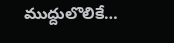ముద్దులొలికే…